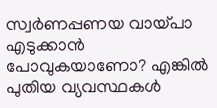സ്വർണപ്പണയ വായ്പാ എടുക്കാൻ പോവുകയാണോ? എങ്കിൽ പുതിയ വ്യവസ്ഥകൾ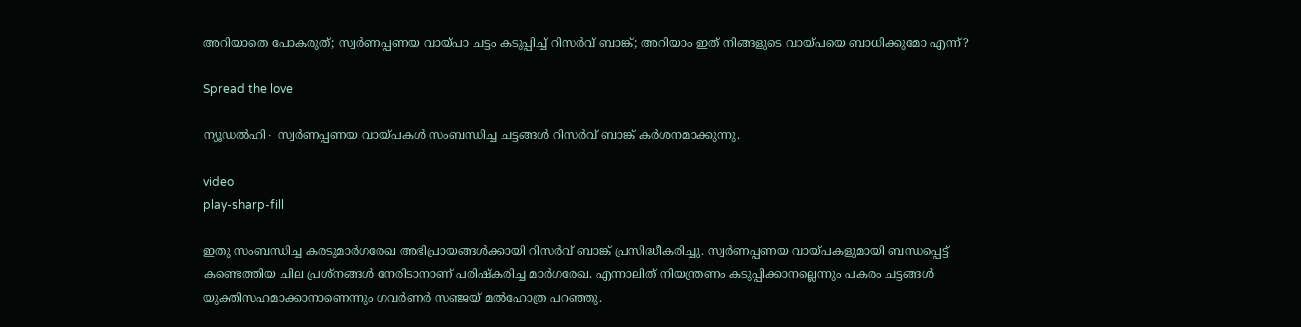അറിയാതെ പോകരുത്; സ്വർണപ്പണയ വായ്പാ ചട്ടം കടുപ്പിച്ച് റിസർവ് ബാങ്ക്; അറിയാം ഇത് നിങ്ങളുടെ വായ്പയെ ബാധിക്കുമോ എന്ന്?

Spread the love

ന്യൂഡൽഹി∙ സ്വർണപ്പണയ വായ്പകൾ സംബന്ധിച്ച ചട്ടങ്ങൾ റിസർവ് ബാങ്ക് കർശനമാക്കുന്നു.

video
play-sharp-fill

ഇതു സംബന്ധിച്ച കരടുമാർഗരേഖ അഭിപ്രായങ്ങൾക്കായി റിസർവ് ബാങ്ക് പ്രസിദ്ധീകരിച്ചു. സ്വർണപ്പണയ വായ്പകളുമായി ബന്ധപ്പെട്ട് കണ്ടെത്തിയ ചില പ്രശ്നങ്ങൾ നേരിടാനാണ് പരിഷ്കരിച്ച മാർഗരേഖ. എന്നാലിത് നിയന്ത്രണം കടുപ്പിക്കാനല്ലെന്നും പകരം ചട്ടങ്ങൾ യുക്തിസഹമാക്കാനാണെന്നും ഗവർണർ സഞ്ജയ് മൽഹോത്ര പറഞ്ഞു.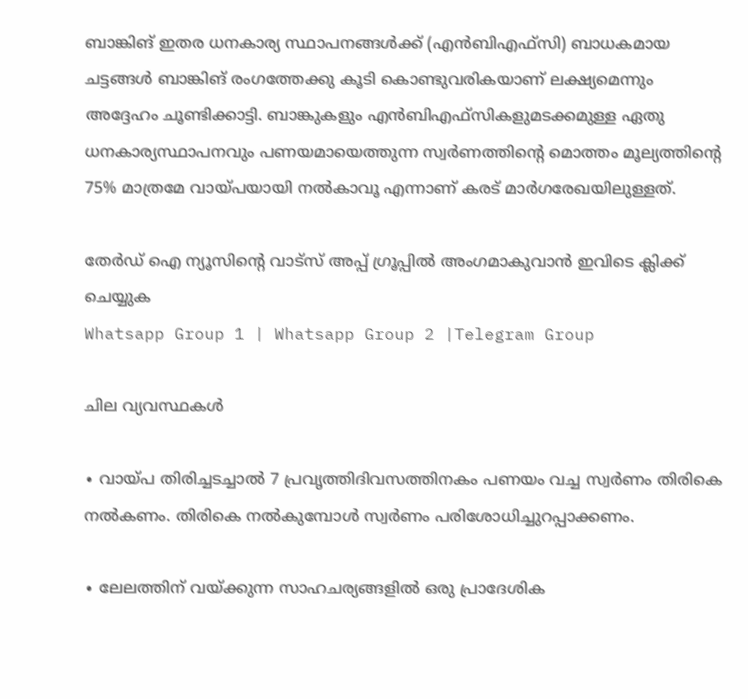ബാങ്കിങ് ഇതര ധനകാര്യ സ്ഥാപനങ്ങൾക്ക് (എൻബിഎഫ്സി) ബാധകമായ ചട്ടങ്ങൾ ബാങ്കിങ് രംഗത്തേക്കു കൂടി കൊണ്ടുവരികയാണ് ലക്ഷ്യമെന്നും അദ്ദേഹം ചൂണ്ടിക്കാട്ടി. ബാങ്കുകളും എൻബിഎഫ്സികളുമടക്കമുള്ള ഏതു ധനകാര്യസ്ഥാപനവും പണയമായെത്തുന്ന സ്വർണത്തിന്റെ മൊത്തം മൂല്യത്തിന്റെ 75% മാത്രമേ വായ്പയായി നൽകാവൂ എന്നാണ് കരട് മാർഗരേഖയിലുള്ളത്.

തേർഡ് ഐ ന്യൂസിന്റെ വാട്സ് അപ്പ് ഗ്രൂപ്പിൽ അംഗമാകുവാൻ ഇവിടെ ക്ലിക്ക് ചെയ്യുക
Whatsapp Group 1 | Whatsapp Group 2 |Telegram Group

ചില വ്യവസ്ഥകൾ

∙ വായ്പ തിരിച്ചടച്ചാൽ 7 പ്രവൃത്തിദിവസത്തിനകം പണയം വച്ച സ്വർണം തിരികെ നൽകണം. തിരികെ നൽകുമ്പോൾ സ്വർണം പരിശോധിച്ചുറപ്പാക്കണം.

∙ ലേലത്തിന് വയ്ക്കുന്ന സാഹചര്യങ്ങളിൽ ഒരു പ്രാദേശിക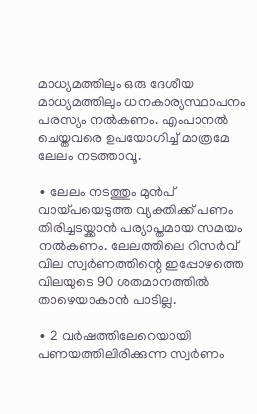മാധ്യമത്തിലും ഒരു ദേശീയ മാധ്യമത്തിലും ധനകാര്യസ്ഥാപനം പരസ്യം നൽകണം. എംപാനൽ ചെയ്തവരെ ഉപയോഗിച്ച് മാത്രമേ ലേലം നടത്താവൂ.

∙ ലേലം നടത്തും മുൻപ് വായ്പയെടുത്ത വ്യക്തിക്ക് പണം തിരിച്ചടയ്ക്കാൻ പര്യാപ്തമായ സമയം നൽകണം. ലേലത്തിലെ റിസർവ് വില സ്വർണത്തിന്റെ ഇപ്പോഴത്തെ വിലയുടെ 90 ശതമാനത്തിൽ താഴെയാകാൻ പാടില്ല.

∙ 2 വർഷത്തിലേറെയായി പണയത്തിലിരിക്കുന്ന സ്വർണം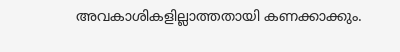അവകാശികളില്ലാത്തതായി കണക്കാക്കും.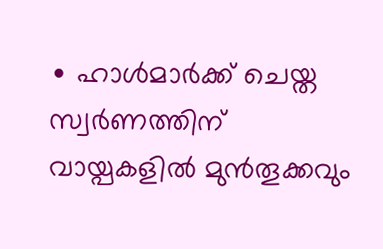∙ ഹാൾമാർക്ക് ചെയ്ത സ്വർണത്തിന് വായ്പകളിൽ മുൻതൂക്കവും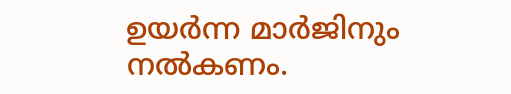ഉയർന്ന മാർജിനും നൽകണം.